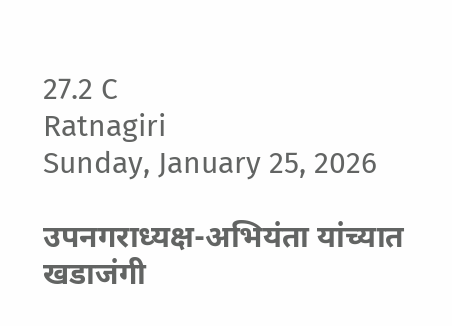27.2 C
Ratnagiri
Sunday, January 25, 2026

उपनगराध्यक्ष-अभियंता यांच्यात खडाजंगी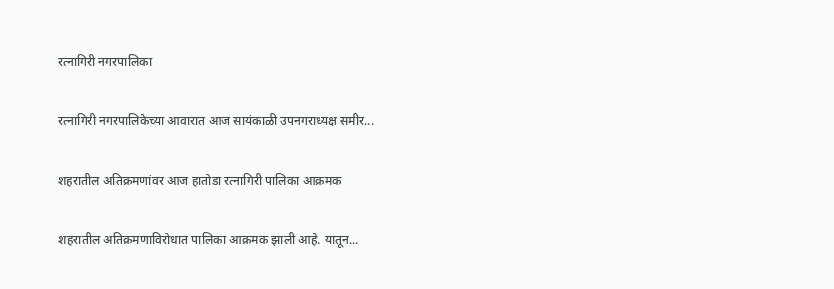रत्नागिरी नगरपालिका

रत्नागिरी नगरपालिकेच्या आवारात आज सायंकाळी उपनगराध्यक्ष समीर...

शहरातील अतिक्रमणांवर आज हातोडा रत्नागिरी पालिका आक्रमक

शहरातील अतिक्रमणाविरोधात पालिका आक्रमक झाली आहे. यातून...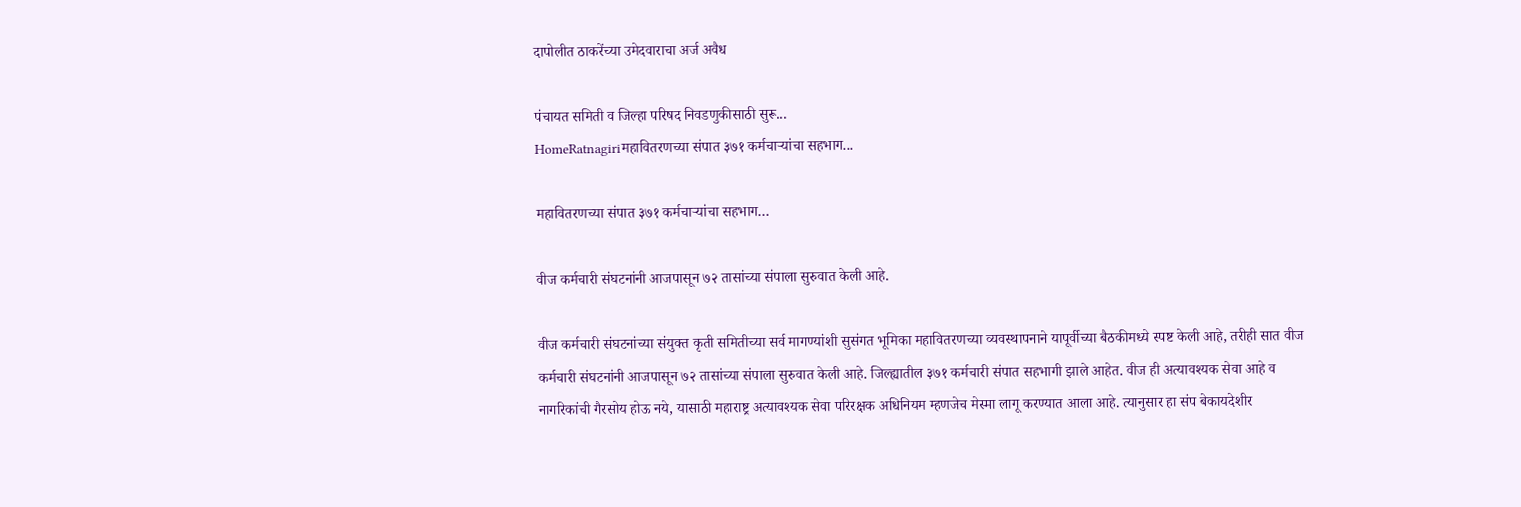दापोलीत ठाकरेंच्या उमेदवाराचा अर्ज अवैध

पंचायत समिती व जिल्हा परिषद निवडणुकीसाठी सुरू...
HomeRatnagiriमहावितरणच्या संपात ३७१ कर्मचाऱ्यांचा सहभाग...

महावितरणच्या संपात ३७१ कर्मचाऱ्यांचा सहभाग…

वीज कर्मचारी संघटनांनी आजपासून ७२ तासांच्या संपाला सुरुवात केली आहे.

वीज कर्मचारी संघटनांच्या संयुक्त कृती समितीच्या सर्व मागण्यांशी सुसंगत भूमिका महावितरणच्या व्यवस्थापनाने यापूर्वीच्या बैठकीमध्ये स्पष्ट केली आहे, तरीही सात वीज कर्मचारी संघटनांनी आजपासून ७२ तासांच्या संपाला सुरुवात केली आहे. जिल्ह्यातील ३७१ कर्मचारी संपात सहभागी झाले आहेत. वीज ही अत्यावश्यक सेवा आहे व नागरिकांची गैरसोय होऊ नये, यासाठी महाराष्ट्र अत्यावश्यक सेवा परिरक्षक अधिनियम म्हणजेच मेस्मा लागू करण्यात आला आहे. त्यानुसार हा संप बेकायदेशीर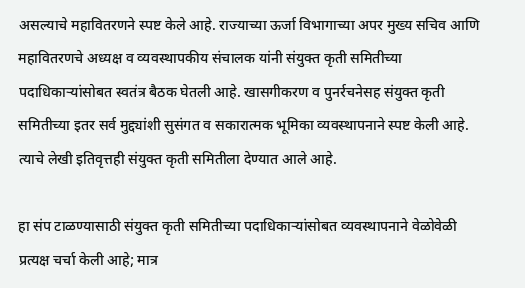असल्याचे महावितरणने स्पष्ट केले आहे. राज्याच्या ऊर्जा विभागाच्या अपर मुख्य सचिव आणि महावितरणचे अध्यक्ष व व्यवस्थापकीय संचालक यांनी संयुक्त कृती समितीच्या पदाधिकाऱ्यांसोबत स्वतंत्र बैठक घेतली आहे. खासगीकरण व पुनर्रचनेसह संयुक्त कृती समितीच्या इतर सर्व मुद्द्यांशी सुसंगत व सकारात्मक भूमिका व्यवस्थापनाने स्पष्ट केली आहे. त्याचे लेखी इतिवृत्तही संयुक्त कृती समितीला देण्यात आले आहे.

हा संप टाळण्यासाठी संयुक्त कृती समितीच्या पदाधिकाऱ्यांसोबत व्यवस्थापनाने वेळोवेळी प्रत्यक्ष चर्चा केली आहे; मात्र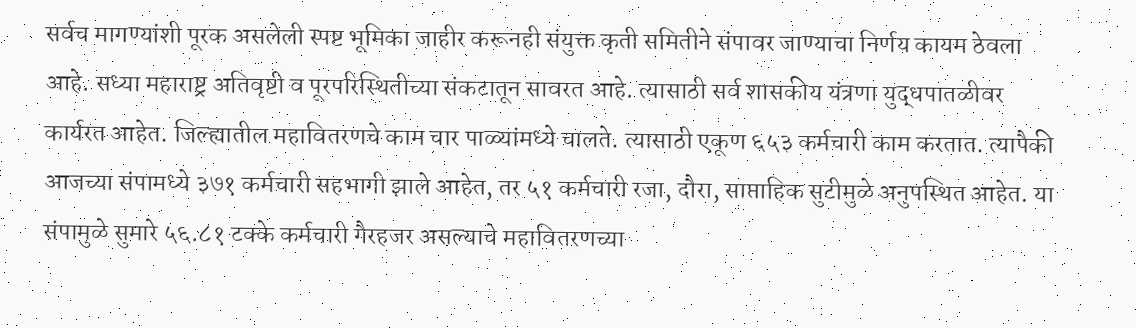सर्वच मागण्यांशी पूरक असलेली स्पष्ट भूमिका जाहीर करूनही संयुक्त कृती समितीने संपावर जाण्याचा निर्णय कायम ठेवला आहे. सध्या महाराष्ट्र अतिवृष्टी व पूरपरिस्थितीच्या संकटातून सावरत आहे. त्यासाठी सर्व शासकीय यंत्रणा युद्धपातळीवर कार्यरत आहेत. जिल्ह्यातील महावितरणचे काम चार पाळ्यांमध्ये चालते. त्यासाठी एकूण ६५३ कर्मचारी काम करतात. त्यापैकी आजच्या संपामध्ये ३७१ कर्मचारी सहभागी झाले आहेत, तर ५१ कर्मचारी रजा, दौरा, साप्ताहिक सुटीमुळे अनुपस्थित आहेत. या संपामुळे सुमारे ५६.८१ टक्के कर्मचारी गैरहजर असल्याचे महावितरणच्या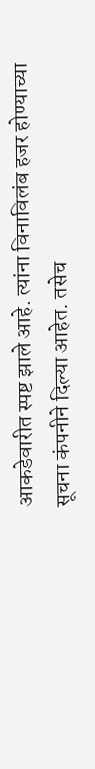आकडेवारीत स्पष्ट झाले आहे. त्यांना विनाविलंब हजर होण्याच्या सूचना कंपनीने दिल्या आहेत. तसेच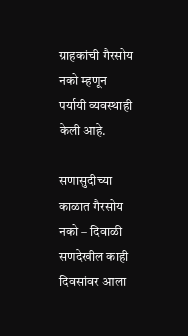ग्राहकांची गैरसोय नको म्हणून पर्यायी व्यवस्थाही केली आहे.

सणासुदीच्या काळात गैरसोय नको – दिवाळी सणदेखील काही दिवसांवर आला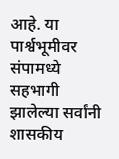आहे. या पार्श्वभूमीवर संपामध्ये सहभागी झालेल्या सर्वांनी शासकीय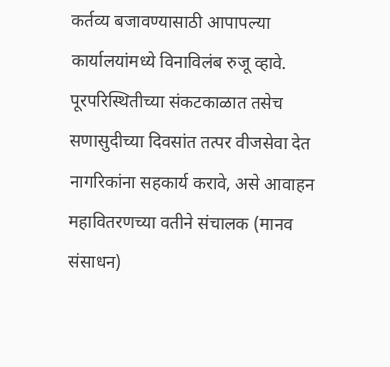कर्तव्य बजावण्यासाठी आपापल्या कार्यालयांमध्ये विनाविलंब रुजू व्हावे. पूरपरिस्थितीच्या संकटकाळात तसेच सणासुदीच्या दिवसांत तत्पर वीजसेवा देत नागरिकांना सहकार्य करावे, असे आवाहन महावितरणच्या वतीने संचालक (मानव संसाधन)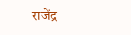राजेंद्र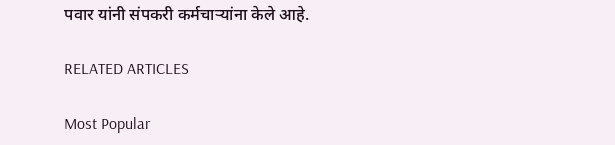पवार यांनी संपकरी कर्मचाऱ्यांना केले आहे.

RELATED ARTICLES

Most Popular